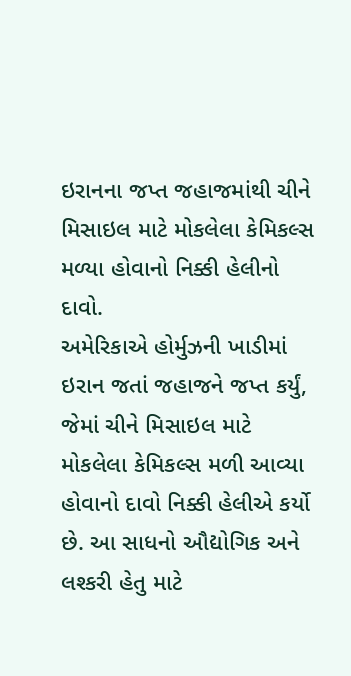ઇરાનના જપ્ત જહાજમાંથી ચીને મિસાઇલ માટે મોકલેલા કેમિકલ્સ મળ્યા હોવાનો નિક્કી હેલીનો દાવો.
અમેરિકાએ હોર્મુઝની ખાડીમાં ઇરાન જતાં જહાજને જપ્ત કર્યું, જેમાં ચીને મિસાઇલ માટે મોકલેલા કેમિકલ્સ મળી આવ્યા હોવાનો દાવો નિક્કી હેલીએ કર્યો છે. આ સાધનો ઔદ્યોગિક અને લશ્કરી હેતુ માટે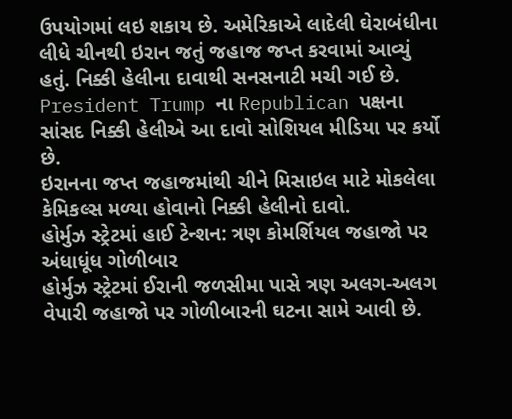ઉપયોગમાં લઇ શકાય છે. અમેરિકાએ લાદેલી ઘેરાબંધીના લીધે ચીનથી ઇરાન જતું જહાજ જપ્ત કરવામાં આવ્યું હતું. નિક્કી હેલીના દાવાથી સનસનાટી મચી ગઈ છે. President Trump ના Republican પક્ષના સાંસદ નિક્કી હેલીએ આ દાવો સોશિયલ મીડિયા પર કર્યો છે.
ઇરાનના જપ્ત જહાજમાંથી ચીને મિસાઇલ માટે મોકલેલા કેમિકલ્સ મળ્યા હોવાનો નિક્કી હેલીનો દાવો.
હોર્મુઝ સ્ટ્રેટમાં હાઈ ટેન્શન: ત્રણ કોમર્શિયલ જહાજો પર અંધાધૂંધ ગોળીબાર
હોર્મુઝ સ્ટ્રેટમાં ઈરાની જળસીમા પાસે ત્રણ અલગ-અલગ વેપારી જહાજો પર ગોળીબારની ઘટના સામે આવી છે.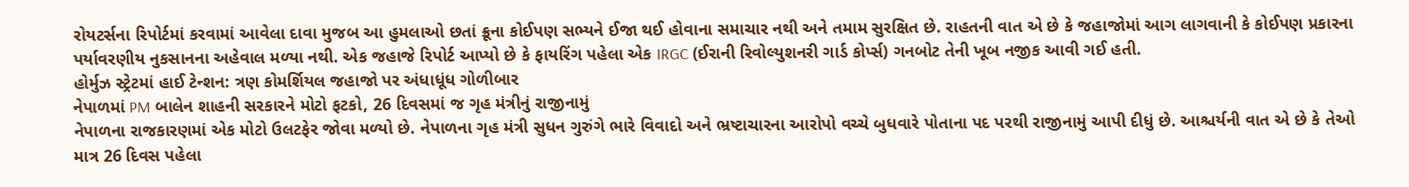રોયટર્સના રિપોર્ટમાં કરવામાં આવેલા દાવા મુજબ આ હુમલાઓ છતાં ક્રૂના કોઈપણ સભ્યને ઈજા થઈ હોવાના સમાચાર નથી અને તમામ સુરક્ષિત છે. રાહતની વાત એ છે કે જહાજોમાં આગ લાગવાની કે કોઈપણ પ્રકારના પર્યાવરણીય નુકસાનના અહેવાલ મળ્યા નથી. એક જહાજે રિપોર્ટ આપ્યો છે કે ફાયરિંગ પહેલા એક IRGC (ઈરાની રિવોલ્યુશનરી ગાર્ડ કોર્પ્સ) ગનબોટ તેની ખૂબ નજીક આવી ગઈ હતી.
હોર્મુઝ સ્ટ્રેટમાં હાઈ ટેન્શન: ત્રણ કોમર્શિયલ જહાજો પર અંધાધૂંધ ગોળીબાર
નેપાળમાં PM બાલેન શાહની સરકારને મોટો ફટકો, 26 દિવસમાં જ ગૃહ મંત્રીનું રાજીનામું
નેપાળના રાજકારણમાં એક મોટો ઉલટફેર જોવા મળ્યો છે. નેપાળના ગૃહ મંત્રી સુધન ગુરુંગે ભારે વિવાદો અને ભ્રષ્ટાચારના આરોપો વચ્ચે બુધવારે પોતાના પદ પરથી રાજીનામું આપી દીધું છે. આશ્ચર્યની વાત એ છે કે તેઓ માત્ર 26 દિવસ પહેલા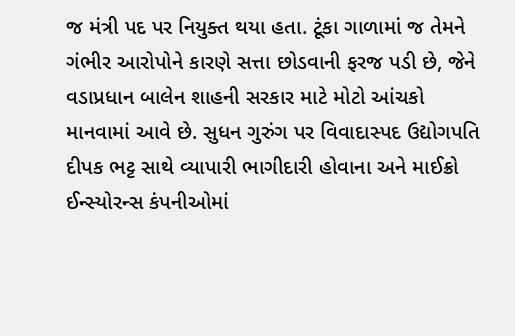જ મંત્રી પદ પર નિયુક્ત થયા હતા. ટૂંકા ગાળામાં જ તેમને ગંભીર આરોપોને કારણે સત્તા છોડવાની ફરજ પડી છે, જેને વડાપ્રધાન બાલેન શાહની સરકાર માટે મોટો આંચકો માનવામાં આવે છે. સુધન ગુરુંગ પર વિવાદાસ્પદ ઉદ્યોગપતિ દીપક ભટ્ટ સાથે વ્યાપારી ભાગીદારી હોવાના અને માઈક્રો ઈન્સ્યોરન્સ કંપનીઓમાં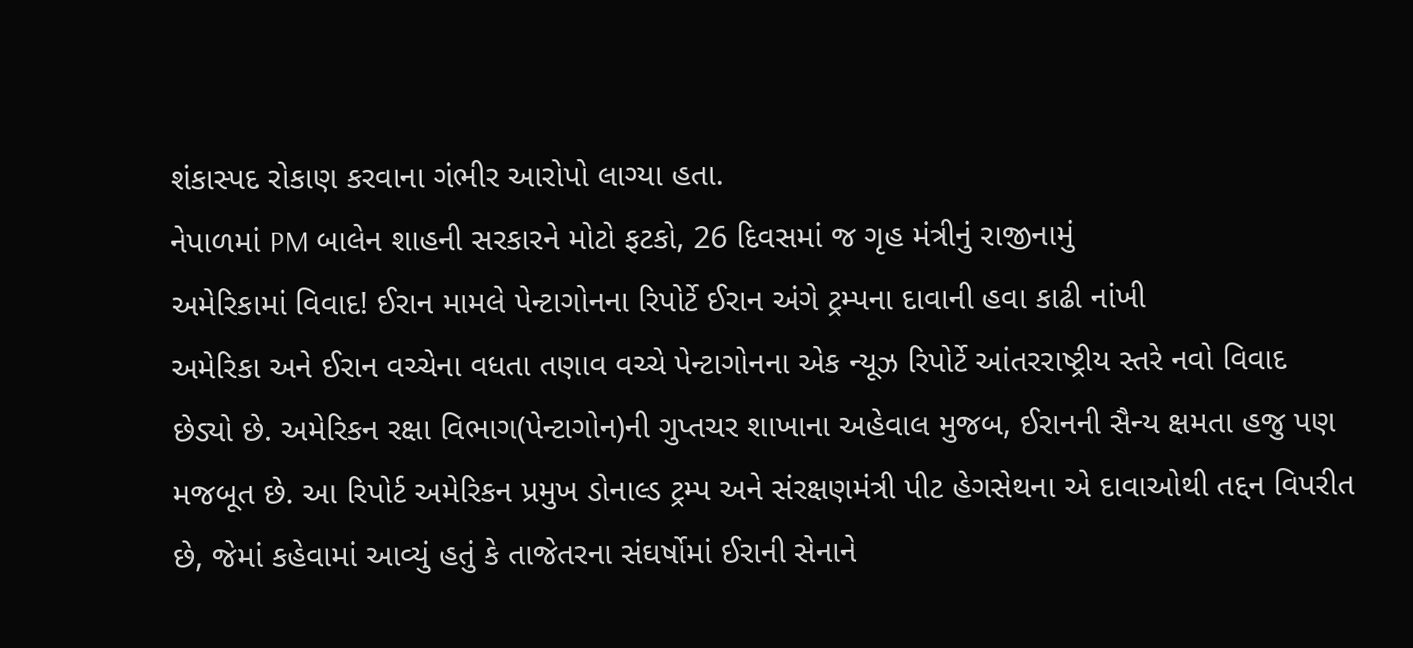શંકાસ્પદ રોકાણ કરવાના ગંભીર આરોપો લાગ્યા હતા.
નેપાળમાં PM બાલેન શાહની સરકારને મોટો ફટકો, 26 દિવસમાં જ ગૃહ મંત્રીનું રાજીનામું
અમેરિકામાં વિવાદ! ઈરાન મામલે પેન્ટાગોનના રિપોર્ટે ઈરાન અંગે ટ્રમ્પના દાવાની હવા કાઢી નાંખી
અમેરિકા અને ઈરાન વચ્ચેના વધતા તણાવ વચ્ચે પેન્ટાગોનના એક ન્યૂઝ રિપોર્ટે આંતરરાષ્ટ્રીય સ્તરે નવો વિવાદ છેડ્યો છે. અમેરિકન રક્ષા વિભાગ(પેન્ટાગોન)ની ગુપ્તચર શાખાના અહેવાલ મુજબ, ઈરાનની સૈન્ય ક્ષમતા હજુ પણ મજબૂત છે. આ રિપોર્ટ અમેરિકન પ્રમુખ ડોનાલ્ડ ટ્રમ્પ અને સંરક્ષણમંત્રી પીટ હેગસેથના એ દાવાઓથી તદ્દન વિપરીત છે, જેમાં કહેવામાં આવ્યું હતું કે તાજેતરના સંઘર્ષોમાં ઈરાની સેનાને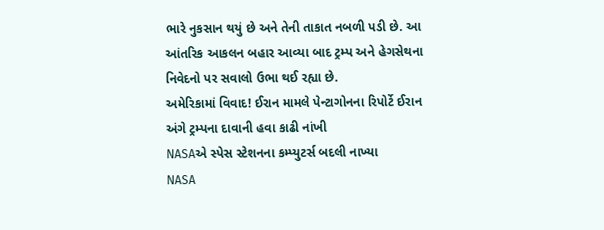ભારે નુકસાન થયું છે અને તેની તાકાત નબળી પડી છે. આ આંતરિક આકલન બહાર આવ્યા બાદ ટ્રમ્પ અને હેગસેથના નિવેદનો પર સવાલો ઉભા થઈ રહ્યા છે.
અમેરિકામાં વિવાદ! ઈરાન મામલે પેન્ટાગોનના રિપોર્ટે ઈરાન અંગે ટ્રમ્પના દાવાની હવા કાઢી નાંખી
NASAએ સ્પેસ સ્ટેશનના કમ્પ્યુટર્સ બદલી નાખ્યા
NASA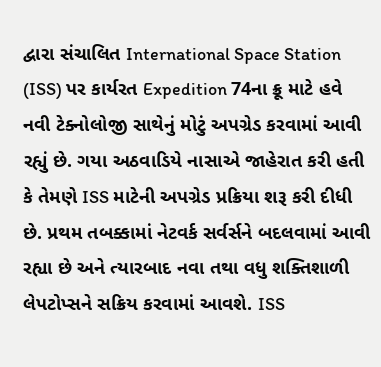દ્વારા સંચાલિત International Space Station (ISS) પર કાર્યરત Expedition 74ના ક્રૂ માટે હવે નવી ટેક્નોલોજી સાથેનું મોટું અપગ્રેડ કરવામાં આવી રહ્યું છે. ગયા અઠવાડિયે નાસાએ જાહેરાત કરી હતી કે તેમણે ISS માટેની અપગ્રેડ પ્રક્રિયા શરૂ કરી દીધી છે. પ્રથમ તબક્કામાં નેટવર્ક સર્વર્સને બદલવામાં આવી રહ્યા છે અને ત્યારબાદ નવા તથા વધુ શક્તિશાળી લેપટોપ્સને સક્રિય કરવામાં આવશે. ISS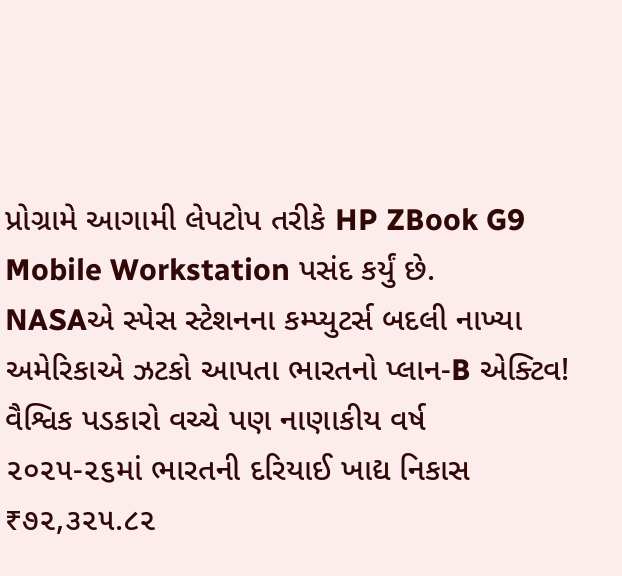પ્રોગ્રામે આગામી લેપટોપ તરીકે HP ZBook G9 Mobile Workstation પસંદ કર્યું છે.
NASAએ સ્પેસ સ્ટેશનના કમ્પ્યુટર્સ બદલી નાખ્યા
અમેરિકાએ ઝટકો આપતા ભારતનો પ્લાન-B એક્ટિવ!
વૈશ્વિક પડકારો વચ્ચે પણ નાણાકીય વર્ષ ૨૦૨૫-૨૬માં ભારતની દરિયાઈ ખાદ્ય નિકાસ ₹૭૨,૩૨૫.૮૨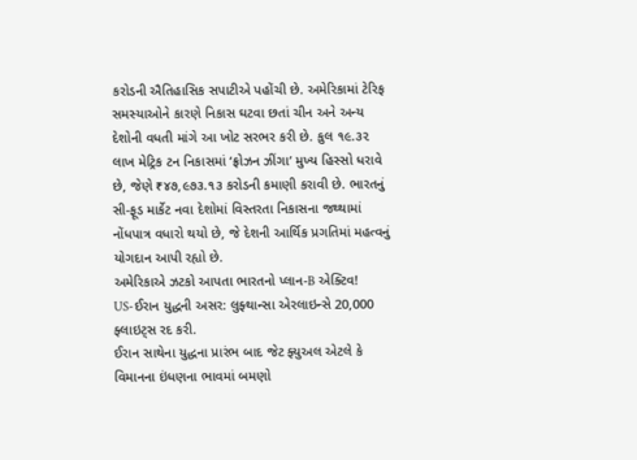કરોડની ઐતિહાસિક સપાટીએ પહોંચી છે. અમેરિકામાં ટેરિફ સમસ્યાઓને કારણે નિકાસ ઘટવા છતાં ચીન અને અન્ય દેશોની વધતી માંગે આ ખોટ સરભર કરી છે. કુલ ૧૯.૩૨ લાખ મેટ્રિક ટન નિકાસમાં ‘ફ્રોઝન ઝીંગા’ મુખ્ય હિસ્સો ધરાવે છે, જેણે ₹૪૭,૯૭૩.૧૩ કરોડની કમાણી કરાવી છે. ભારતનું સી-ફૂડ માર્કેટ નવા દેશોમાં વિસ્તરતા નિકાસના જથ્થામાં નોંધપાત્ર વધારો થયો છે, જે દેશની આર્થિક પ્રગતિમાં મહત્વનું યોગદાન આપી રહ્યો છે.
અમેરિકાએ ઝટકો આપતા ભારતનો પ્લાન-B એક્ટિવ!
US-ઈરાન યુદ્ધની અસર: લુફ્થાન્સા એરલાઇન્સે 20,000 ફ્લાઇટ્સ રદ કરી.
ઈરાન સાથેના યુદ્ધના પ્રારંભ બાદ જેટ ફ્યુઅલ એટલે કે વિમાનના ઇંધણના ભાવમાં બમણો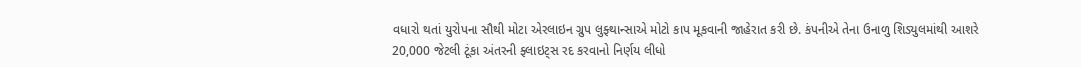વધારો થતાં યુરોપના સૌથી મોટા એરલાઇન ગ્રુપ લુફ્થાન્સાએ મોટો કાપ મૂકવાની જાહેરાત કરી છે. કંપનીએ તેના ઉનાળુ શિડ્યુલમાંથી આશરે 20,000 જેટલી ટૂંકા અંતરની ફ્લાઇટ્સ રદ કરવાનો નિર્ણય લીધો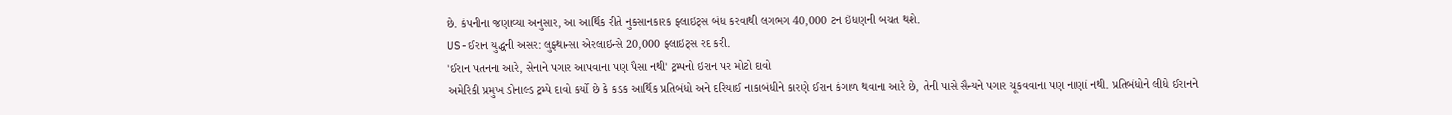છે. કંપનીના જણાવ્યા અનુસાર, આ આર્થિક રીતે નુકસાનકારક ફ્લાઇટ્સ બંધ કરવાથી લગભગ 40,000 ટન ઇંધણની બચત થશે.
US-ઈરાન યુદ્ધની અસર: લુફ્થાન્સા એરલાઇન્સે 20,000 ફ્લાઇટ્સ રદ કરી.
'ઈરાન પતનના આરે, સેનાને પગાર આપવાના પણ પૈસા નથી' ટ્રમ્પનો ઇરાન પર મોટો દાવો
અમેરિકી પ્રમુખ ડોનાલ્ડ ટ્રમ્પે દાવો કર્યો છે કે કડક આર્થિક પ્રતિબંધો અને દરિયાઈ નાકાબંધીને કારણે ઈરાન કંગાળ થવાના આરે છે, તેની પાસે સૈન્યને પગાર ચૂકવવાના પણ નાણાં નથી. પ્રતિબંધોને લીધે ઈરાનને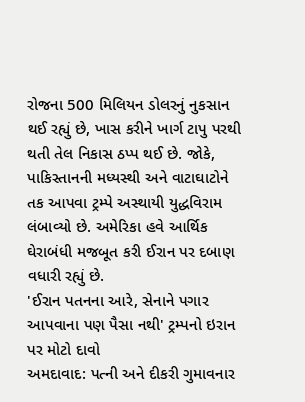રોજના 500 મિલિયન ડોલરનું નુકસાન થઈ રહ્યું છે, ખાસ કરીને ખાર્ગ ટાપુ પરથી થતી તેલ નિકાસ ઠપ્પ થઈ છે. જોકે, પાકિસ્તાનની મધ્યસ્થી અને વાટાઘાટોને તક આપવા ટ્રમ્પે અસ્થાયી યુદ્ધવિરામ લંબાવ્યો છે. અમેરિકા હવે આર્થિક ઘેરાબંધી મજબૂત કરી ઈરાન પર દબાણ વધારી રહ્યું છે.
'ઈરાન પતનના આરે, સેનાને પગાર આપવાના પણ પૈસા નથી' ટ્રમ્પનો ઇરાન પર મોટો દાવો
અમદાવાદ: પત્ની અને દીકરી ગુમાવનાર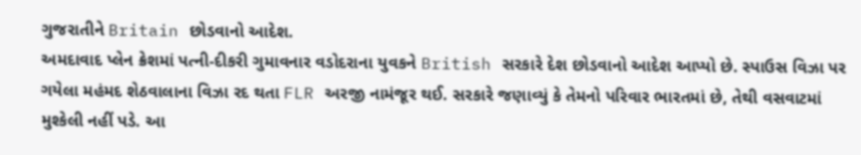ગુજરાતીને Britain છોડવાનો આદેશ.
અમદાવાદ પ્લેન ક્રેશમાં પત્ની-દીકરી ગુમાવનાર વડોદરાના યુવકને British સરકારે દેશ છોડવાનો આદેશ આપ્યો છે. સ્પાઉસ વિઝા પર ગયેલા મહંમદ શેઠવાલાના વિઝા રદ થતા FLR અરજી નામંજૂર થઈ. સરકારે જણાવ્યું કે તેમનો પરિવાર ભારતમાં છે, તેથી વસવાટમાં મુશ્કેલી નહીં પડે. આ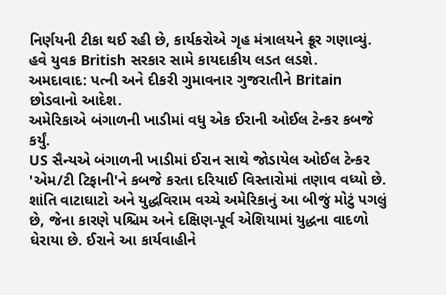નિર્ણયની ટીકા થઈ રહી છે, કાર્યકરોએ ગૃહ મંત્રાલયને ક્રૂર ગણાવ્યું. હવે યુવક British સરકાર સામે કાયદાકીય લડત લડશે.
અમદાવાદ: પત્ની અને દીકરી ગુમાવનાર ગુજરાતીને Britain છોડવાનો આદેશ.
અમેરિકાએ બંગાળની ખાડીમાં વધુ એક ઈરાની ઓઈલ ટેન્કર કબજે કર્યું.
US સૈન્યએ બંગાળની ખાડીમાં ઈરાન સાથે જોડાયેલ ઓઈલ ટેન્કર 'એમ/ટી ટિફાની'ને કબજે કરતા દરિયાઈ વિસ્તારોમાં તણાવ વધ્યો છે. શાંતિ વાટાઘાટો અને યુદ્ધવિરામ વચ્ચે અમેરિકાનું આ બીજું મોટું પગલું છે, જેના કારણે પશ્ચિમ અને દક્ષિણ-પૂર્વ એશિયામાં યુદ્ધના વાદળો ઘેરાયા છે. ઈરાને આ કાર્યવાહીને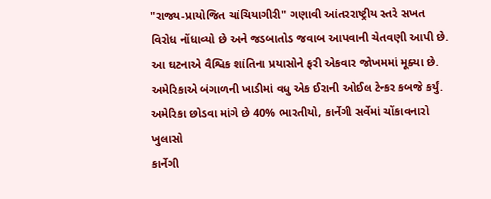"રાજ્ય-પ્રાયોજિત ચાંચિયાગીરી" ગણાવી આંતરરાષ્ટ્રીય સ્તરે સખત વિરોધ નોંધાવ્યો છે અને જડબાતોડ જવાબ આપવાની ચેતવણી આપી છે. આ ઘટનાએ વૈશ્વિક શાંતિના પ્રયાસોને ફરી એકવાર જોખમમાં મૂક્યા છે.
અમેરિકાએ બંગાળની ખાડીમાં વધુ એક ઈરાની ઓઈલ ટેન્કર કબજે કર્યું.
અમેરિકા છોડવા માંગે છે 40% ભારતીયો, કાર્નેગી સર્વેમાં ચોંકાવનારો ખુલાસો
કાર્નેગી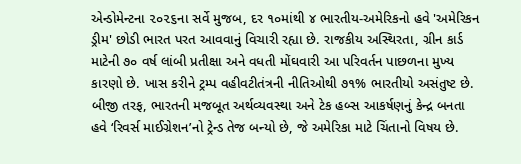એન્ડોમેન્ટના ૨૦૨૬ના સર્વે મુજબ, દર ૧૦માંથી ૪ ભારતીય-અમેરિકનો હવે 'અમેરિકન ડ્રીમ' છોડી ભારત પરત આવવાનું વિચારી રહ્યા છે. રાજકીય અસ્થિરતા, ગ્રીન કાર્ડ માટેની ૭૦ વર્ષ લાંબી પ્રતીક્ષા અને વધતી મોંઘવારી આ પરિવર્તન પાછળના મુખ્ય કારણો છે. ખાસ કરીને ટ્રમ્પ વહીવટીતંત્રની નીતિઓથી ૭૧% ભારતીયો અસંતુષ્ટ છે. બીજી તરફ, ભારતની મજબૂત અર્થવ્યવસ્થા અને ટેક હબ્સ આકર્ષણનું કેન્દ્ર બનતા હવે ‘રિવર્સ માઈગ્રેશન’નો ટ્રેન્ડ તેજ બન્યો છે, જે અમેરિકા માટે ચિંતાનો વિષય છે.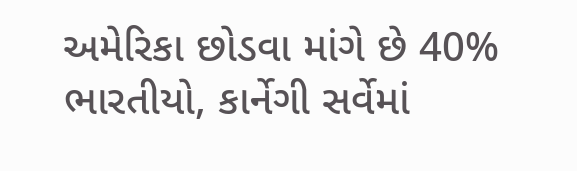અમેરિકા છોડવા માંગે છે 40% ભારતીયો, કાર્નેગી સર્વેમાં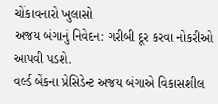ચોંકાવનારો ખુલાસો
અજય બંગાનું નિવેદન: ગરીબી દૂર કરવા નોકરીઓ આપવી પડશે.
વર્લ્ડ બેંકના પ્રેસિડેન્ટ અજય બંગાએ વિકાસશીલ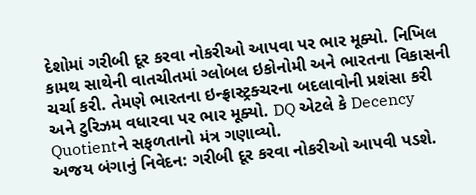દેશોમાં ગરીબી દૂર કરવા નોકરીઓ આપવા પર ભાર મૂક્યો. નિખિલ કામથ સાથેની વાતચીતમાં ગ્લોબલ ઇકોનોમી અને ભારતના વિકાસની ચર્ચા કરી. તેમણે ભારતના ઇન્ફ્રાસ્ટ્રક્ચરના બદલાવોની પ્રશંસા કરી અને ટુરિઝમ વધારવા પર ભાર મૂક્યો. DQ એટલે કે Decency Quotientને સફળતાનો મંત્ર ગણાવ્યો.
અજય બંગાનું નિવેદન: ગરીબી દૂર કરવા નોકરીઓ આપવી પડશે.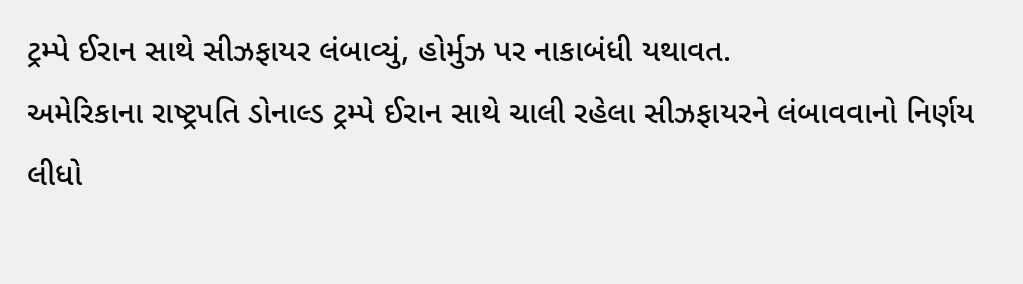ટ્રમ્પે ઈરાન સાથે સીઝફાયર લંબાવ્યું, હોર્મુઝ પર નાકાબંધી યથાવત.
અમેરિકાના રાષ્ટ્રપતિ ડોનાલ્ડ ટ્રમ્પે ઈરાન સાથે ચાલી રહેલા સીઝફાયરને લંબાવવાનો નિર્ણય લીધો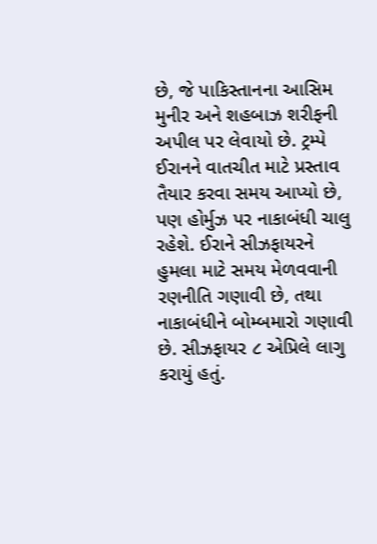છે, જે પાકિસ્તાનના આસિમ મુનીર અને શહબાઝ શરીફની અપીલ પર લેવાયો છે. ટ્રમ્પે ઈરાનને વાતચીત માટે પ્રસ્તાવ તૈયાર કરવા સમય આપ્યો છે, પણ હોર્મુઝ પર નાકાબંધી ચાલુ રહેશે. ઈરાને સીઝફાયરને હુમલા માટે સમય મેળવવાની રણનીતિ ગણાવી છે, તથા નાકાબંધીને બોમ્બમારો ગણાવી છે. સીઝફાયર ૮ એપ્રિલે લાગુ કરાયું હતું.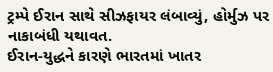ટ્રમ્પે ઈરાન સાથે સીઝફાયર લંબાવ્યું, હોર્મુઝ પર નાકાબંધી યથાવત.
ઈરાન-યુદ્ધને કારણે ભારતમાં ખાતર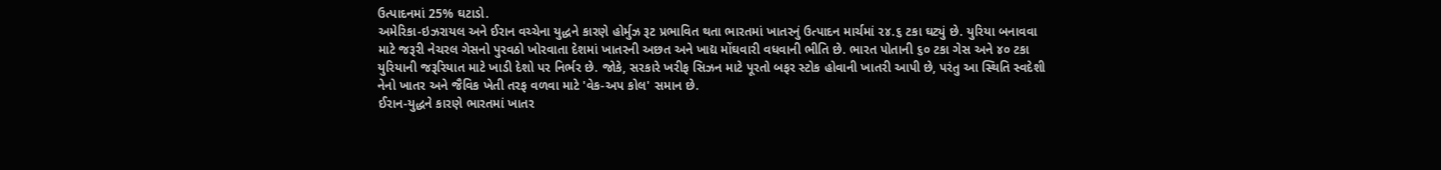ઉત્પાદનમાં 25% ઘટાડો.
અમેરિકા-ઇઝરાયલ અને ઈરાન વચ્ચેના યુદ્ધને કારણે હોર્મુઝ રૂટ પ્રભાવિત થતા ભારતમાં ખાતરનું ઉત્પાદન માર્ચમાં ૨૪.૬ ટકા ઘટ્યું છે. યુરિયા બનાવવા માટે જરૂરી નેચરલ ગેસનો પુરવઠો ખોરવાતા દેશમાં ખાતરની અછત અને ખાદ્ય મોંઘવારી વધવાની ભીતિ છે. ભારત પોતાની ૬૦ ટકા ગેસ અને ૪૦ ટકા યુરિયાની જરૂરિયાત માટે ખાડી દેશો પર નિર્ભર છે. જોકે, સરકારે ખરીફ સિઝન માટે પૂરતો બફર સ્ટોક હોવાની ખાતરી આપી છે, પરંતુ આ સ્થિતિ સ્વદેશી નેનો ખાતર અને જૈવિક ખેતી તરફ વળવા માટે 'વેક-અપ કોલ' સમાન છે.
ઈરાન-યુદ્ધને કારણે ભારતમાં ખાતર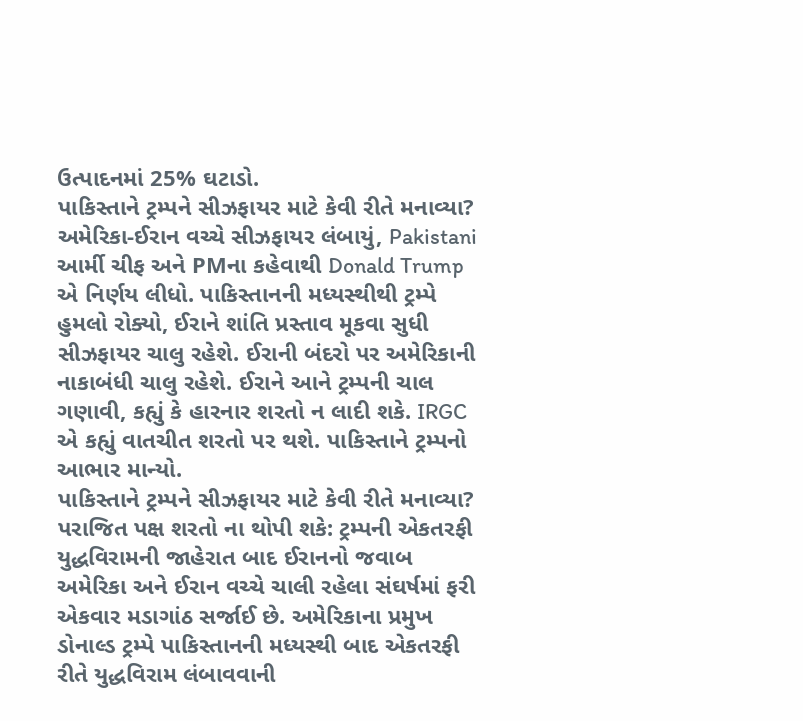ઉત્પાદનમાં 25% ઘટાડો.
પાકિસ્તાને ટ્રમ્પને સીઝફાયર માટે કેવી રીતે મનાવ્યા?
અમેરિકા-ઈરાન વચ્ચે સીઝફાયર લંબાયું, Pakistani આર્મી ચીફ અને PMના કહેવાથી Donald Trump એ નિર્ણય લીધો. પાકિસ્તાનની મધ્યસ્થીથી ટ્રમ્પે હુમલો રોક્યો, ઈરાને શાંતિ પ્રસ્તાવ મૂકવા સુધી સીઝફાયર ચાલુ રહેશે. ઈરાની બંદરો પર અમેરિકાની નાકાબંધી ચાલુ રહેશે. ઈરાને આને ટ્રમ્પની ચાલ ગણાવી, કહ્યું કે હારનાર શરતો ન લાદી શકે. IRGC એ કહ્યું વાતચીત શરતો પર થશે. પાકિસ્તાને ટ્રમ્પનો આભાર માન્યો.
પાકિસ્તાને ટ્રમ્પને સીઝફાયર માટે કેવી રીતે મનાવ્યા?
પરાજિત પક્ષ શરતો ના થોપી શકે: ટ્રમ્પની એકતરફી યુદ્ધવિરામની જાહેરાત બાદ ઈરાનનો જવાબ
અમેરિકા અને ઈરાન વચ્ચે ચાલી રહેલા સંઘર્ષમાં ફરી એકવાર મડાગાંઠ સર્જાઈ છે. અમેરિકાના પ્રમુખ ડોનાલ્ડ ટ્રમ્પે પાકિસ્તાનની મધ્યસ્થી બાદ એકતરફી રીતે યુદ્ધવિરામ લંબાવવાની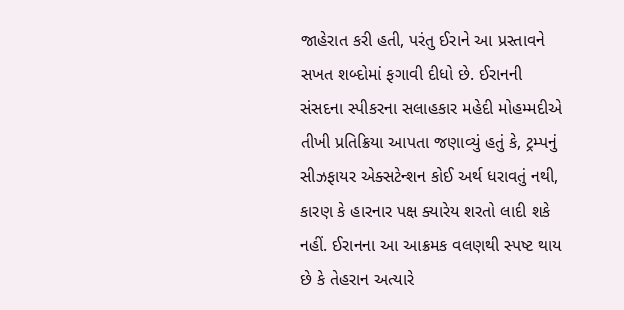જાહેરાત કરી હતી, પરંતુ ઈરાને આ પ્રસ્તાવને સખત શબ્દોમાં ફગાવી દીધો છે. ઈરાનની સંસદના સ્પીકરના સલાહકાર મહેદી મોહમ્મદીએ તીખી પ્રતિક્રિયા આપતા જણાવ્યું હતું કે, ટ્રમ્પનું સીઝફાયર એક્સટેન્શન કોઈ અર્થ ધરાવતું નથી, કારણ કે હારનાર પક્ષ ક્યારેય શરતો લાદી શકે નહીં. ઈરાનના આ આક્રમક વલણથી સ્પષ્ટ થાય છે કે તેહરાન અત્યારે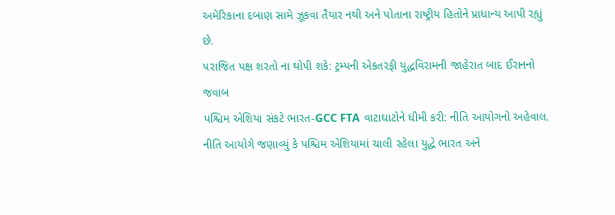અમેરિકાના દબાણ સામે ઝૂકવા તૈયાર નથી અને પોતાના રાષ્ટ્રીય હિતોને પ્રાધાન્ય આપી રહ્યું છે.
પરાજિત પક્ષ શરતો ના થોપી શકે: ટ્રમ્પની એકતરફી યુદ્ધવિરામની જાહેરાત બાદ ઈરાનનો જવાબ
પશ્ચિમ એશિયા સંકટે ભારત-GCC FTA વાટાઘાટોને ધીમી કરી: નીતિ આયોગનો અહેવાલ.
નીતિ આયોગે જણાવ્યું કે પશ્ચિમ એશિયામાં ચાલી રહેલા યુદ્ધે ભારત અને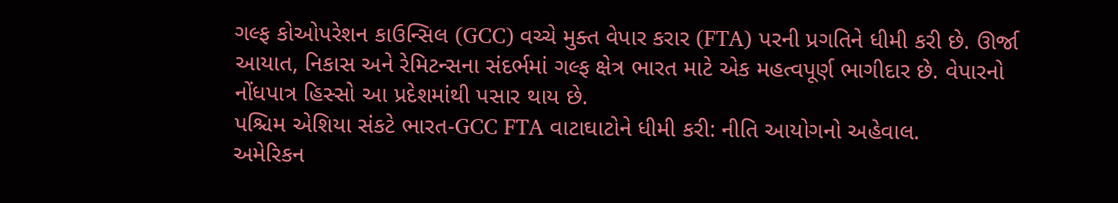ગલ્ફ કોઓપરેશન કાઉન્સિલ (GCC) વચ્ચે મુક્ત વેપાર કરાર (FTA) પરની પ્રગતિને ધીમી કરી છે. ઊર્જા આયાત, નિકાસ અને રેમિટન્સના સંદર્ભમાં ગલ્ફ ક્ષેત્ર ભારત માટે એક મહત્વપૂર્ણ ભાગીદાર છે. વેપારનો નોંધપાત્ર હિસ્સો આ પ્રદેશમાંથી પસાર થાય છે.
પશ્ચિમ એશિયા સંકટે ભારત-GCC FTA વાટાઘાટોને ધીમી કરી: નીતિ આયોગનો અહેવાલ.
અમેરિકન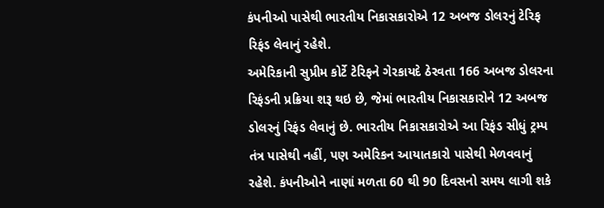કંપનીઓ પાસેથી ભારતીય નિકાસકારોએ 12 અબજ ડોલરનું ટેરિફ રિફંડ લેવાનું રહેશે.
અમેરિકાની સુપ્રીમ કોર્ટે ટેરિફને ગેરકાયદે ઠેરવતા 166 અબજ ડોલરના રિફંડની પ્રક્રિયા શરૂ થઇ છે, જેમાં ભારતીય નિકાસકારોને 12 અબજ ડોલરનું રિફંડ લેવાનું છે. ભારતીય નિકાસકારોએ આ રિફંડ સીધું ટ્રમ્પ તંત્ર પાસેથી નહીં, પણ અમેરિકન આયાતકારો પાસેથી મેળવવાનું રહેશે. કંપનીઓને નાણાં મળતા 60 થી 90 દિવસનો સમય લાગી શકે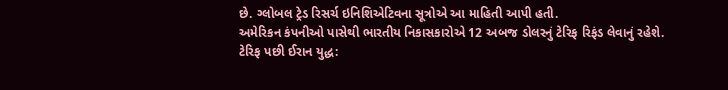છે. ગ્લોબલ ટ્રેડ રિસર્ચ ઇનિશિએટિવના સૂત્રોએ આ માહિતી આપી હતી.
અમેરિકન કંપનીઓ પાસેથી ભારતીય નિકાસકારોએ 12 અબજ ડોલરનું ટેરિફ રિફંડ લેવાનું રહેશે.
ટેરિફ પછી ઈરાન યુદ્ધ: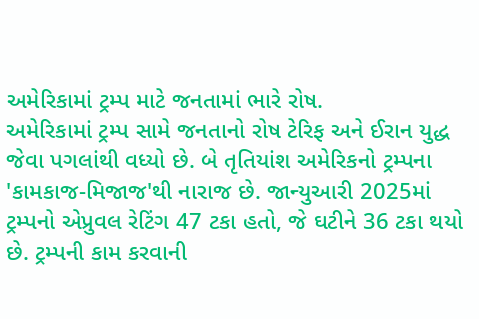અમેરિકામાં ટ્રમ્પ માટે જનતામાં ભારે રોષ.
અમેરિકામાં ટ્રમ્પ સામે જનતાનો રોષ ટેરિફ અને ઈરાન યુદ્ધ જેવા પગલાંથી વધ્યો છે. બે તૃતિયાંશ અમેરિકનો ટ્રમ્પના 'કામકાજ-મિજાજ'થી નારાજ છે. જાન્યુઆરી 2025માં ટ્રમ્પનો એપ્રુવલ રેટિંગ 47 ટકા હતો, જે ઘટીને 36 ટકા થયો છે. ટ્રમ્પની કામ કરવાની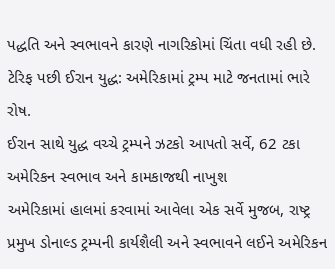પદ્ધતિ અને સ્વભાવને કારણે નાગરિકોમાં ચિંતા વધી રહી છે.
ટેરિફ પછી ઈરાન યુદ્ધ: અમેરિકામાં ટ્રમ્પ માટે જનતામાં ભારે રોષ.
ઈરાન સાથે યુદ્ધ વચ્ચે ટ્રમ્પને ઝટકો આપતો સર્વે, 62 ટકા અમેરિકન સ્વભાવ અને કામકાજથી નાખુશ
અમેરિકામાં હાલમાં કરવામાં આવેલા એક સર્વે મુજબ, રાષ્ટ્ર પ્રમુખ ડોનાલ્ડ ટ્રમ્પની કાર્યશૈલી અને સ્વભાવને લઈને અમેરિકન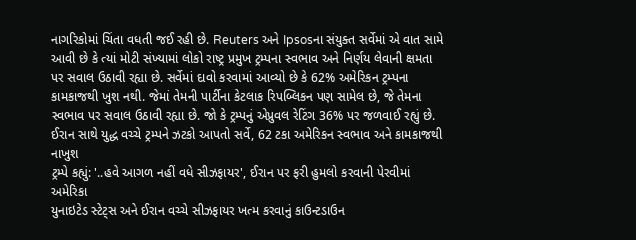નાગરિકોમાં ચિંતા વધતી જઈ રહી છે. Reuters અને Ipsosના સંયુક્ત સર્વેમાં એ વાત સામે આવી છે કે ત્યાં મોટી સંખ્યામાં લોકો રાષ્ટ્ર પ્રમુખ ટ્રમ્પના સ્વભાવ અને નિર્ણય લેવાની ક્ષમતા પર સવાલ ઉઠાવી રહ્યા છે. સર્વેમાં દાવો કરવામાં આવ્યો છે કે 62% અમેરિકન ટ્રમ્પના કામકાજથી ખુશ નથી. જેમાં તેમની પાર્ટીના કેટલાક રિપબ્લિકન પણ સામેલ છે, જે તેમના સ્વભાવ પર સવાલ ઉઠાવી રહ્યા છે. જો કે ટ્રમ્પનું એપ્રુવલ રેટિંગ 36% પર જળવાઈ રહ્યું છે.
ઈરાન સાથે યુદ્ધ વચ્ચે ટ્રમ્પને ઝટકો આપતો સર્વે, 62 ટકા અમેરિકન સ્વભાવ અને કામકાજથી નાખુશ
ટ્રમ્પે કહ્યું: '..હવે આગળ નહીં વધે સીઝફાયર', ઈરાન પર ફરી હુમલો કરવાની પેરવીમાં અમેરિકા
યુનાઇટેડ સ્ટેટ્સ અને ઈરાન વચ્ચે સીઝફાયર ખત્મ કરવાનું કાઉન્ટડાઉન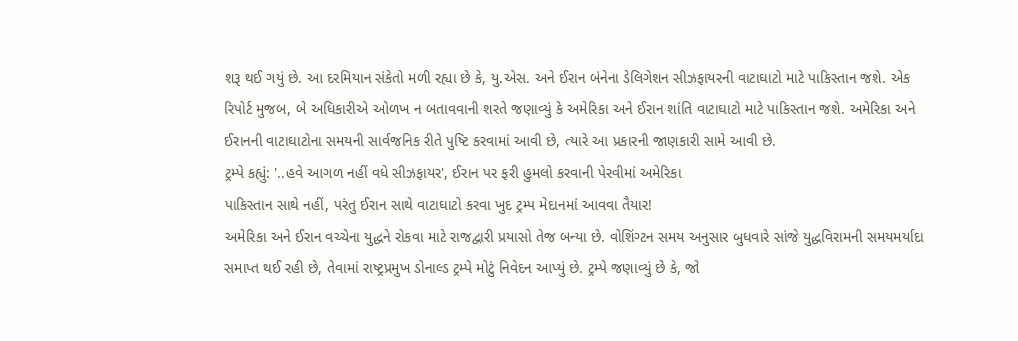શરૂ થઈ ગયું છે. આ દરમિયાન સંકેતો મળી રહ્યા છે કે, યુ.એસ. અને ઈરાન બંનેના ડેલિગેશન સીઝફાયરની વાટાઘાટો માટે પાકિસ્તાન જશે. એક રિપોર્ટ મુજબ, બે અધિકારીએ ઓળખ ન બતાવવાની શરતે જણાવ્યું કે અમેરિકા અને ઈરાન શાંતિ વાટાઘાટો માટે પાકિસ્તાન જશે. અમેરિકા અને ઈરાનની વાટાઘાટોના સમયની સાર્વજનિક રીતે પુષ્ટિ કરવામાં આવી છે, ત્યારે આ પ્રકારની જાણકારી સામે આવી છે.
ટ્રમ્પે કહ્યું: '..હવે આગળ નહીં વધે સીઝફાયર', ઈરાન પર ફરી હુમલો કરવાની પેરવીમાં અમેરિકા
પાકિસ્તાન સાથે નહીં, પરંતુ ઈરાન સાથે વાટાઘાટો કરવા ખુદ ટ્રમ્પ મેદાનમાં આવવા તૈયાર!
અમેરિકા અને ઈરાન વચ્ચેના યુદ્ધને રોકવા માટે રાજદ્વારી પ્રયાસો તેજ બન્યા છે. વોશિંગ્ટન સમય અનુસાર બુધવારે સાંજે યુદ્ધવિરામની સમયમર્યાદા સમાપ્ત થઈ રહી છે, તેવામાં રાષ્ટ્રપ્રમુખ ડોનાલ્ડ ટ્રમ્પે મોટું નિવેદન આપ્યું છે. ટ્રમ્પે જણાવ્યું છે કે, જો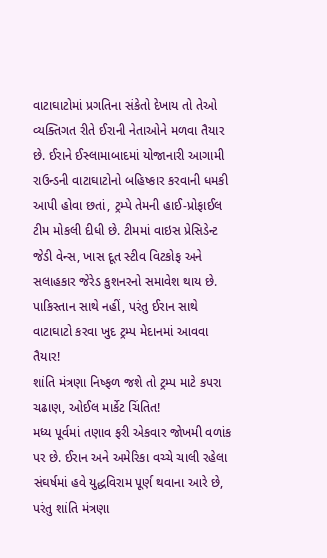વાટાઘાટોમાં પ્રગતિના સંકેતો દેખાય તો તેઓ વ્યક્તિગત રીતે ઈરાની નેતાઓને મળવા તૈયાર છે. ઈરાને ઈસ્લામાબાદમાં યોજાનારી આગામી રાઉન્ડની વાટાઘાટોનો બહિષ્કાર કરવાની ધમકી આપી હોવા છતાં, ટ્રમ્પે તેમની હાઈ-પ્રોફાઈલ ટીમ મોકલી દીધી છે. ટીમમાં વાઇસ પ્રેસિડેન્ટ જેડી વેન્સ, ખાસ દૂત સ્ટીવ વિટકોફ અને સલાહકાર જેરેડ કુશનરનો સમાવેશ થાય છે.
પાકિસ્તાન સાથે નહીં, પરંતુ ઈરાન સાથે વાટાઘાટો કરવા ખુદ ટ્રમ્પ મેદાનમાં આવવા તૈયાર!
શાંતિ મંત્રણા નિષ્ફળ જશે તો ટ્રમ્પ માટે કપરા ચઢાણ, ઓઈલ માર્કેટ ચિંતિત!
મધ્ય પૂર્વમાં તણાવ ફરી એકવાર જોખમી વળાંક પર છે. ઈરાન અને અમેરિકા વચ્ચે ચાલી રહેલા સંઘર્ષમાં હવે યુદ્ધવિરામ પૂર્ણ થવાના આરે છે, પરંતુ શાંતિ મંત્રણા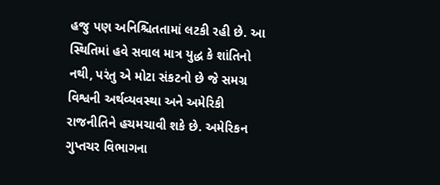હજુ પણ અનિશ્ચિતતામાં લટકી રહી છે. આ સ્થિતિમાં હવે સવાલ માત્ર યુદ્ધ કે શાંતિનો નથી, પરંતુ એ મોટા સંકટનો છે જે સમગ્ર વિશ્વની અર્થવ્યવસ્થા અને અમેરિકી રાજનીતિને હચમચાવી શકે છે. અમેરિકન ગુપ્તચર વિભાગના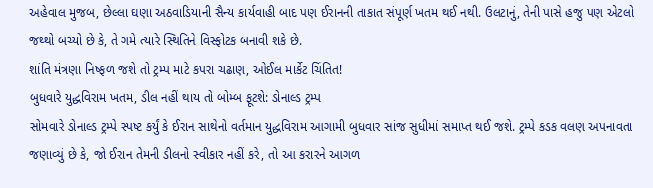અહેવાલ મુજબ, છેલ્લા ઘણા અઠવાડિયાની સૈન્ય કાર્યવાહી બાદ પણ ઈરાનની તાકાત સંપૂર્ણ ખતમ થઈ નથી. ઉલટાનું, તેની પાસે હજુ પણ એટલો જથ્થો બચ્યો છે કે, તે ગમે ત્યારે સ્થિતિને વિસ્ફોટક બનાવી શકે છે.
શાંતિ મંત્રણા નિષ્ફળ જશે તો ટ્રમ્પ માટે કપરા ચઢાણ, ઓઈલ માર્કેટ ચિંતિત!
બુધવારે યુદ્ધવિરામ ખતમ, ડીલ નહીં થાય તો બોમ્બ ફૂટશે: ડોનાલ્ડ ટ્રમ્પ
સોમવારે ડોનાલ્ડ ટ્રમ્પે સ્પષ્ટ કર્યું કે ઈરાન સાથેનો વર્તમાન યુદ્ધવિરામ આગામી બુધવાર સાંજ સુધીમાં સમાપ્ત થઈ જશે. ટ્રમ્પે કડક વલણ અપનાવતા જણાવ્યું છે કે, જો ઈરાન તેમની ડીલનો સ્વીકાર નહીં કરે, તો આ કરારને આગળ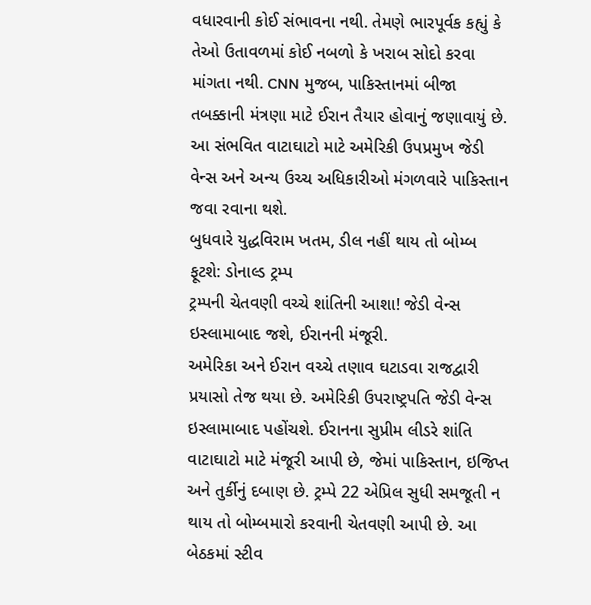વધારવાની કોઈ સંભાવના નથી. તેમણે ભારપૂર્વક કહ્યું કે તેઓ ઉતાવળમાં કોઈ નબળો કે ખરાબ સોદો કરવા માંગતા નથી. CNN મુજબ, પાકિસ્તાનમાં બીજા તબક્કાની મંત્રણા માટે ઈરાન તૈયાર હોવાનું જણાવાયું છે. આ સંભવિત વાટાઘાટો માટે અમેરિકી ઉપપ્રમુખ જેડી વેન્સ અને અન્ય ઉચ્ચ અધિકારીઓ મંગળવારે પાકિસ્તાન જવા રવાના થશે.
બુધવારે યુદ્ધવિરામ ખતમ, ડીલ નહીં થાય તો બોમ્બ ફૂટશે: ડોનાલ્ડ ટ્રમ્પ
ટ્રમ્પની ચેતવણી વચ્ચે શાંતિની આશા! જેડી વેન્સ ઇસ્લામાબાદ જશે, ઈરાનની મંજૂરી.
અમેરિકા અને ઈરાન વચ્ચે તણાવ ઘટાડવા રાજદ્વારી પ્રયાસો તેજ થયા છે. અમેરિકી ઉપરાષ્ટ્રપતિ જેડી વેન્સ ઇસ્લામાબાદ પહોંચશે. ઈરાનના સુપ્રીમ લીડરે શાંતિ વાટાઘાટો માટે મંજૂરી આપી છે, જેમાં પાકિસ્તાન, ઇજિપ્ત અને તુર્કીનું દબાણ છે. ટ્રમ્પે 22 એપ્રિલ સુધી સમજૂતી ન થાય તો બોમ્બમારો કરવાની ચેતવણી આપી છે. આ બેઠકમાં સ્ટીવ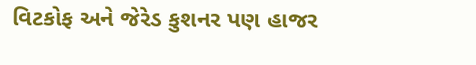વિટકોફ અને જેરેડ કુશનર પણ હાજર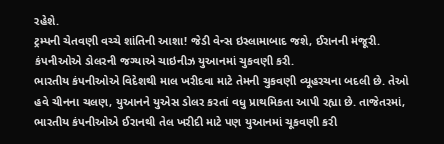રહેશે.
ટ્રમ્પની ચેતવણી વચ્ચે શાંતિની આશા! જેડી વેન્સ ઇસ્લામાબાદ જશે, ઈરાનની મંજૂરી.
કંપનીઓએ ડોલરની જગ્યાએ ચાઇનીઝ યુઆનમાં ચુકવણી કરી.
ભારતીય કંપનીઓએ વિદેશથી માલ ખરીદવા માટે તેમની ચુકવણી વ્યૂહરચના બદલી છે. તેઓ હવે ચીનના ચલણ, યુઆનને યુએસ ડોલર કરતાં વધુ પ્રાથમિકતા આપી રહ્યા છે. તાજેતરમાં, ભારતીય કંપનીઓએ ઈરાનથી તેલ ખરીદી માટે પણ યુઆનમાં ચૂકવણી કરી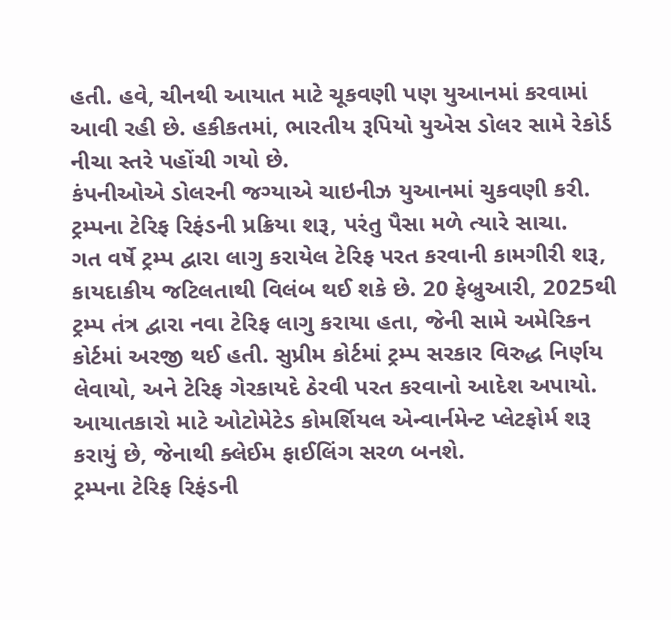હતી. હવે, ચીનથી આયાત માટે ચૂકવણી પણ યુઆનમાં કરવામાં આવી રહી છે. હકીકતમાં, ભારતીય રૂપિયો યુએસ ડોલર સામે રેકોર્ડ નીચા સ્તરે પહોંચી ગયો છે.
કંપનીઓએ ડોલરની જગ્યાએ ચાઇનીઝ યુઆનમાં ચુકવણી કરી.
ટ્રમ્પના ટેરિફ રિફંડની પ્રક્રિયા શરૂ, પરંતુ પૈસા મળે ત્યારે સાચા.
ગત વર્ષે ટ્રમ્પ દ્વારા લાગુ કરાયેલ ટેરિફ પરત કરવાની કામગીરી શરૂ, કાયદાકીય જટિલતાથી વિલંબ થઈ શકે છે. 20 ફેબ્રુઆરી, 2025થી ટ્રમ્પ તંત્ર દ્વારા નવા ટેરિફ લાગુ કરાયા હતા, જેની સામે અમેરિકન કોર્ટમાં અરજી થઈ હતી. સુપ્રીમ કોર્ટમાં ટ્રમ્પ સરકાર વિરુદ્ધ નિર્ણય લેવાયો, અને ટેરિફ ગેરકાયદે ઠેરવી પરત કરવાનો આદેશ અપાયો. આયાતકારો માટે ઓટોમેટેડ કોમર્શિયલ એન્વાર્નમેન્ટ પ્લેટફોર્મ શરૂ કરાયું છે, જેનાથી ક્લેઈમ ફાઈલિંગ સરળ બનશે.
ટ્રમ્પના ટેરિફ રિફંડની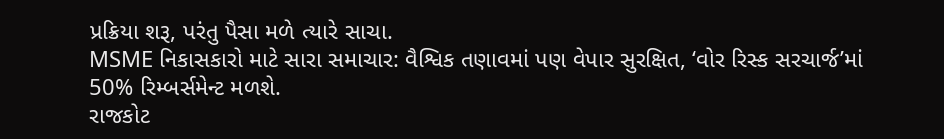પ્રક્રિયા શરૂ, પરંતુ પૈસા મળે ત્યારે સાચા.
MSME નિકાસકારો માટે સારા સમાચાર: વૈશ્વિક તણાવમાં પણ વેપાર સુરક્ષિત, ‘વોર રિસ્ક સરચાર્જ’માં 50% રિમ્બર્સમેન્ટ મળશે.
રાજકોટ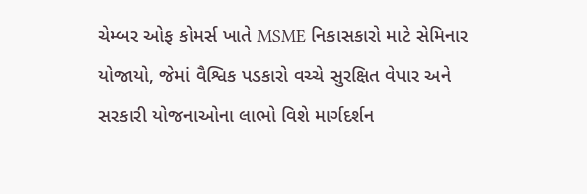ચેમ્બર ઓફ કોમર્સ ખાતે MSME નિકાસકારો માટે સેમિનાર યોજાયો, જેમાં વૈશ્વિક પડકારો વચ્ચે સુરક્ષિત વેપાર અને સરકારી યોજનાઓના લાભો વિશે માર્ગદર્શન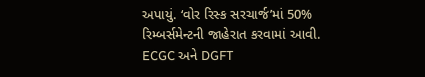અપાયું. ‘વોર રિસ્ક સરચાર્જ’માં 50% રિમ્બર્સમેન્ટની જાહેરાત કરવામાં આવી. ECGC અને DGFT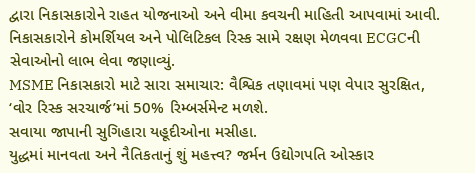દ્વારા નિકાસકારોને રાહત યોજનાઓ અને વીમા કવચની માહિતી આપવામાં આવી. નિકાસકારોને કોમર્શિયલ અને પોલિટિકલ રિસ્ક સામે રક્ષણ મેળવવા ECGCની સેવાઓનો લાભ લેવા જણાવ્યું.
MSME નિકાસકારો માટે સારા સમાચાર: વૈશ્વિક તણાવમાં પણ વેપાર સુરક્ષિત, ‘વોર રિસ્ક સરચાર્જ’માં 50% રિમ્બર્સમેન્ટ મળશે.
સવાયા જાપાની સુગિહારા યહૂદીઓના મસીહા.
યુદ્ધમાં માનવતા અને નૈતિકતાનું શું મહત્ત્વ? જર્મન ઉદ્યોગપતિ ઓસ્કાર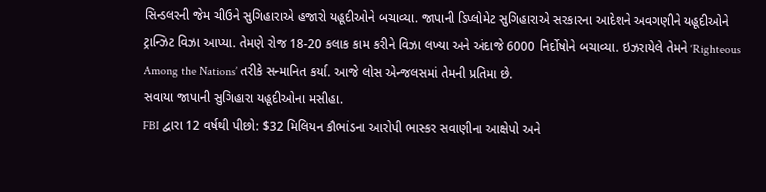સિન્ડલરની જેમ ચીઉને સુગિહારાએ હજારો યહૂદીઓને બચાવ્યા. જાપાની ડિપ્લોમેટ સુગિહારાએ સરકારના આદેશને અવગણીને યહૂદીઓને ટ્રાન્ઝિટ વિઝા આપ્યા. તેમણે રોજ 18-20 કલાક કામ કરીને વિઝા લખ્યા અને અંદાજે 6000 નિર્દોષોને બચાવ્યા. ઇઝરાયેલે તેમને ‘Righteous Among the Nations’ તરીકે સન્માનિત કર્યા. આજે લોસ એન્જલસમાં તેમની પ્રતિમા છે.
સવાયા જાપાની સુગિહારા યહૂદીઓના મસીહા.
FBI દ્વારા 12 વર્ષથી પીછો: $32 મિલિયન કૌભાંડના આરોપી ભાસ્કર સવાણીના આક્ષેપો અને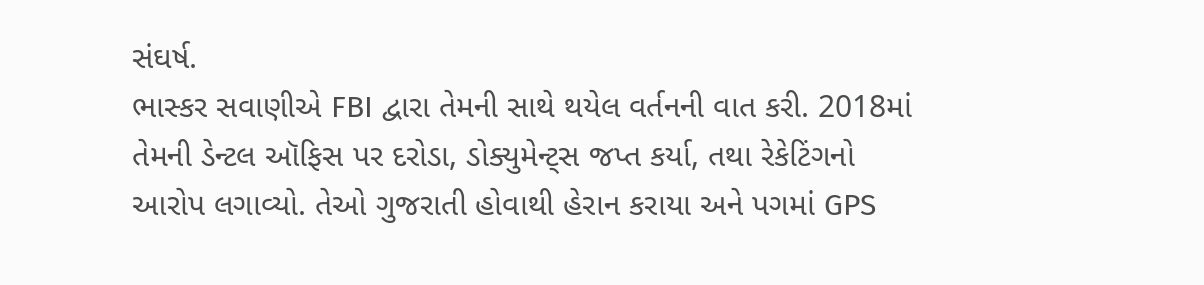સંઘર્ષ.
ભાસ્કર સવાણીએ FBI દ્વારા તેમની સાથે થયેલ વર્તનની વાત કરી. 2018માં તેમની ડેન્ટલ ઑફિસ પર દરોડા, ડોક્યુમેન્ટ્સ જપ્ત કર્યા, તથા રેકેટિંગનો આરોપ લગાવ્યો. તેઓ ગુજરાતી હોવાથી હેરાન કરાયા અને પગમાં GPS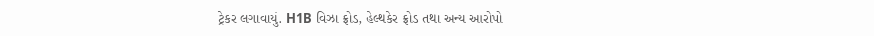ટ્રેકર લગાવાયું. H1B વિઝા ફ્રોડ, હેલ્થકેર ફ્રોડ તથા અન્ય આરોપો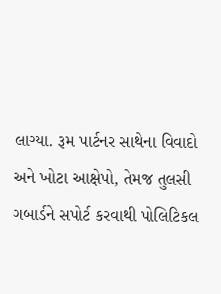લાગ્યા. રૂમ પાર્ટનર સાથેના વિવાદો અને ખોટા આક્ષેપો, તેમજ તુલસી ગબાર્ડને સપોર્ટ કરવાથી પોલિટિકલ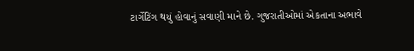ટાર્ગેટિંગ થયું હોવાનું સવાણી માને છે. ગુજરાતીઓમાં એકતાના અભાવે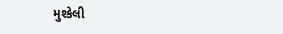મુશ્કેલી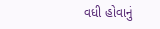વધી હોવાનું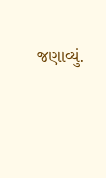જણાવ્યું.